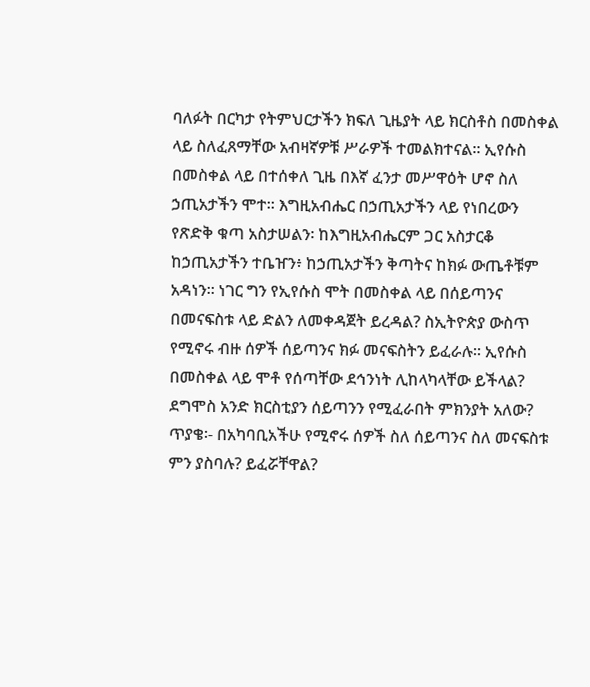ባለፉት በርካታ የትምህርታችን ክፍለ ጊዜያት ላይ ክርስቶስ በመስቀል ላይ ስለፈጸማቸው አብዛኛዎቹ ሥራዎች ተመልክተናል። ኢየሱስ በመስቀል ላይ በተሰቀለ ጊዜ በእኛ ፈንታ መሥዋዕት ሆኖ ስለ ኃጢአታችን ሞተ። እግዚአብሔር በኃጢአታችን ላይ የነበረውን የጽድቅ ቁጣ አስታሠልን፡ ከእግዚአብሔርም ጋር አስታርቆ ከኃጢአታችን ተቤዠን፥ ከኃጢአታችን ቅጣትና ከክፉ ውጤቶቹም አዳነን። ነገር ግን የኢየሱስ ሞት በመስቀል ላይ በሰይጣንና በመናፍስቱ ላይ ድልን ለመቀዳጀት ይረዳል? ስኢትዮጵያ ውስጥ የሚኖሩ ብዙ ሰዎች ሰይጣንና ክፉ መናፍስትን ይፈራሉ። ኢየሱስ በመስቀል ላይ ሞቶ የሰጣቸው ደኅንነት ሊከላካላቸው ይችላል? ደግሞስ አንድ ክርስቲያን ሰይጣንን የሚፈራበት ምክንያት አለው?
ጥያቄ፡- በአካባቢአችሁ የሚኖሩ ሰዎች ስለ ሰይጣንና ስለ መናፍስቱ ምን ያስባሉ? ይፈሯቸዋል?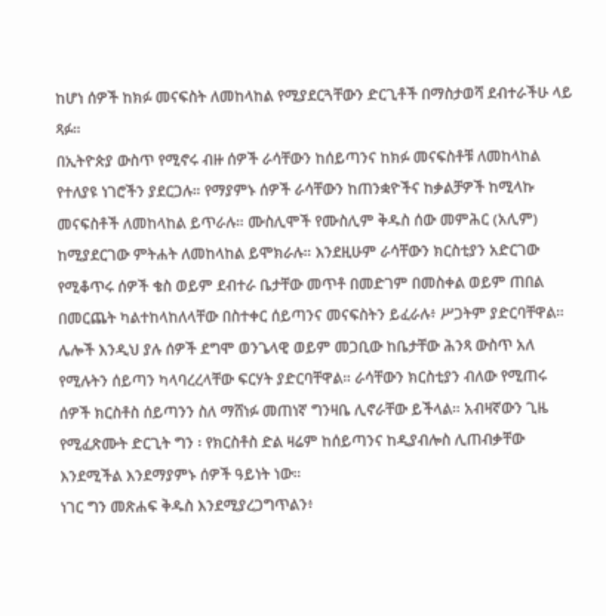ከሆነ ሰዎች ከክፉ መናፍስት ለመከላከል የሚያደርጓቸውን ድርጊቶች በማስታወሻ ደብተራችሁ ላይ ጻፉ።
በኢትዮጵያ ውስጥ የሚኖሩ ብዙ ሰዎች ራሳቸውን ከሰይጣንና ከክፉ መናፍስቶቹ ለመከላከል የተለያዩ ነገሮችን ያደርጋሉ። የማያምኑ ሰዎች ራሳቸውን ከጠንቋዮችና ከቃልቻዎች ከሚላኩ መናፍስቶች ለመከላከል ይጥራሉ። ሙስሊሞች የሙስሊም ቅዱስ ሰው መምሕር (አሊም) ከሚያደርገው ምትሐት ለመከላከል ይሞክራሉ። እንደዚሁም ራሳቸውን ክርስቲያን አድርገው የሚቆጥሩ ሰዎች ቄስ ወይም ደብተራ ቤታቸው መጥቶ በመድገም በመስቀል ወይም ጠበል በመርጨት ካልተከላከለላቸው በስተቀር ሰይጣንና መናፍስትን ይፈራሉ፥ ሥጋትም ያድርባቸዋል። ሌሎች እንዲህ ያሉ ሰዎች ደግሞ ወንጌላዊ ወይም መጋቢው ከቤታቸው ሕንጻ ውስጥ አለ የሚሉትን ሰይጣን ካላባረረላቸው ፍርሃት ያድርባቸዋል። ራሳቸውን ክርስቲያን ብለው የሚጠሩ ሰዎች ክርስቶስ ሰይጣንን ስለ ማሸነፉ መጠነኛ ግንዛቤ ሊኖራቸው ይችላል። አብዛኛውን ጊዜ የሚፈጽሙት ድርጊት ግን ፡ የክርስቶስ ድል ዛሬም ከሰይጣንና ከዲያብሎስ ሊጠብቃቸው እንደሚችል እንደማያምኑ ሰዎች ዓይነት ነው።
ነገር ግን መጽሐፍ ቅዱስ እንደሚያረጋግጥልን፥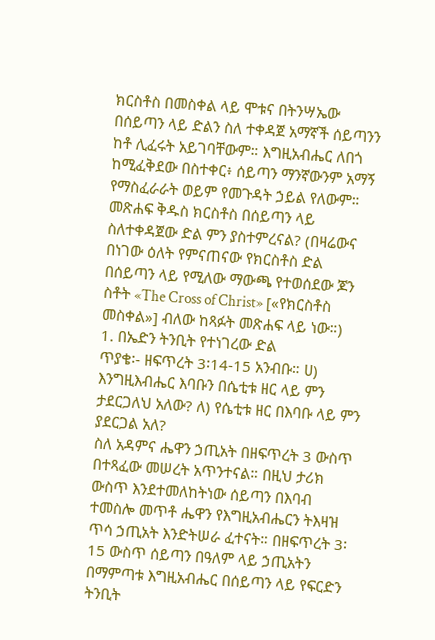ክርስቶስ በመስቀል ላይ ሞቱና በትንሣኤው በሰይጣን ላይ ድልን ስለ ተቀዳጀ አማኛች ሰይጣንን ከቶ ሊፈሩት አይገባቸውም። እግዚአብሔር ለበጎ ከሚፈቅደው በስተቀር፥ ሰይጣን ማንኛውንም አማኝ የማስፈራራት ወይም የመጉዳት ኃይል የለውም። መጽሐፍ ቅዱስ ክርስቶስ በሰይጣን ላይ ስለተቀዳጀው ድል ምን ያስተምረናል? (በዛሬውና በነገው ዕለት የምናጠናው የክርስቶስ ድል በሰይጣን ላይ የሚለው ማውጫ የተወሰደው ጆን ስቶት «The Cross of Christ» [«የክርስቶስ መስቀል»] ብለው ከጻፉት መጽሐፍ ላይ ነው።)
1. በኤድን ትንቢት የተነገረው ድል
ጥያቄ፡- ዘፍጥረት 3፡14-15 አንብቡ። ሀ) እንግዚእብሔር እባቡን በሴቲቱ ዘር ላይ ምን ታደርጋለህ አለው? ለ) የሴቲቱ ዘር በእባቡ ላይ ምን ያደርጋል አለ?
ስለ አዳምና ሔዋን ኃጢአት በዘፍጥረት 3 ውስጥ በተጻፈው መሠረት አጥንተናል። በዚህ ታሪክ ውስጥ እንደተመለከትነው ሰይጣን በእባብ ተመስሎ መጥቶ ሔዋን የእግዚአብሔርን ትእዛዝ ጥሳ ኃጢአት እንድትሠራ ፈተናት። በዘፍጥረት 3፡15 ውስጥ ሰይጣን በዓለም ላይ ኃጢአትን በማምጣቱ እግዚአብሔር በሰይጣን ላይ የፍርድን ትንቢት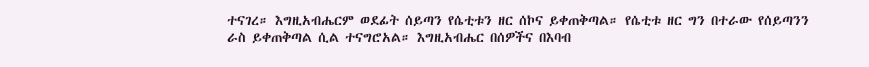ተናገረ። እግዚአብሔርም ወደፊት ሰይጣን የሴቲቱን ዘር ሰኮና ይቀጠቅጣል። የሴቲቱ ዘር ግን በተራው የሰይጣንን ራስ ይቀጠቅጣል ሲል ተናግሮአል። እግዚአብሔር በሰዎችና በእባብ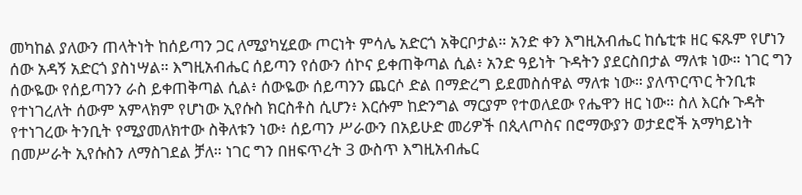መካከል ያለውን ጠላትነት ከሰይጣን ጋር ለሚያካሂደው ጦርነት ምሳሌ አድርጎ አቅርቦታል። አንድ ቀን እግዚአብሔር ከሴቲቱ ዘር ፍጹም የሆነን ሰው አዳኝ አድርጎ ያስነሣል። እግዚአብሔር ሰይጣን የሰውን ሰኮና ይቀጠቅጣል ሲል፥ አንድ ዓይነት ጉዳትን ያደርስበታል ማለቱ ነው። ነገር ግን ሰውዬው የሰይጣንን ራስ ይቀጠቅጣል ሲል፥ ሰውዬው ሰይጣንን ጨርሶ ድል በማድረግ ይደመስሰዋል ማለቱ ነው። ያለጥርጥር ትንቢቱ የተነገረለት ሰውም አምላክም የሆነው ኢየሱስ ክርስቶስ ሲሆን፥ እርሱም ከድንግል ማርያም የተወለደው የሔዋን ዘር ነው። ስለ እርሱ ጉዳት የተነገረው ትንቢት የሚያመለክተው ስቅለቱን ነው፥ ሰይጣን ሥራውን በአይሁድ መሪዎች በጲላጦስና በሮማውያን ወታደሮች አማካይነት በመሥራት ኢየሱስን ለማስገደል ቻለ። ነገር ግን በዘፍጥረት 3 ውስጥ እግዚአብሔር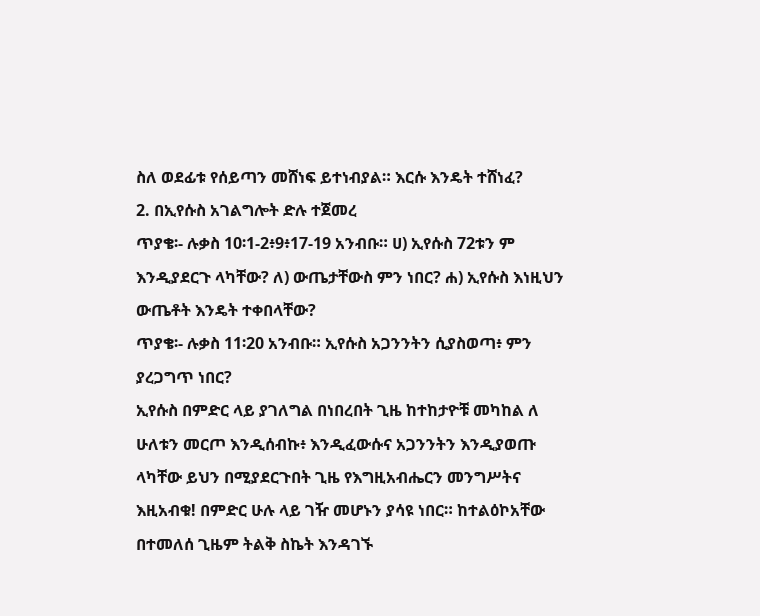ስለ ወደፊቱ የሰይጣን መሸነፍ ይተነብያል። እርሱ እንዴት ተሸነፈ?
2. በኢየሱስ አገልግሎት ድሉ ተጀመረ
ጥያቄ፡- ሉቃስ 10፡1-2፥9፥17-19 አንብቡ። ሀ) ኢየሱስ 72ቱን ም እንዲያደርጉ ላካቸው? ለ) ውጤታቸውስ ምን ነበር? ሐ) ኢየሱስ እነዚህን ውጤቶት እንዴት ተቀበላቸው?
ጥያቄ፡- ሉቃስ 11፡20 አንብቡ። ኢየሱስ አጋንንትን ሲያስወጣ፥ ምን ያረጋግጥ ነበር?
ኢየሱስ በምድር ላይ ያገለግል በነበረበት ጊዜ ከተከታዮቹ መካከል ለ ሁለቱን መርጦ እንዲሰብኩ፥ እንዲፈውሱና አጋንንትን እንዲያወጡ ላካቸው ይህን በሚያደርጉበት ጊዜ የእግዚአብሔርን መንግሥትና እዚአብቁ! በምድር ሁሉ ላይ ገዥ መሆኑን ያሳዩ ነበር። ከተልዕኮአቸው በተመለሰ ጊዜም ትልቅ ስኬት እንዳገኙ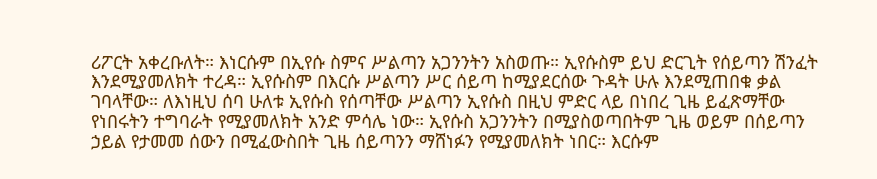ሪፖርት አቀረቡለት። እነርሱም በኢየሱ ስምና ሥልጣን አጋንንትን አስወጡ። ኢየሱስም ይህ ድርጊት የሰይጣን ሽንፈት እንደሚያመለክት ተረዳ። ኢየሱስም በእርሱ ሥልጣን ሥር ሰይጣ ከሚያደርሰው ጉዳት ሁሉ እንደሚጠበቁ ቃል ገባላቸው። ለእነዚህ ሰባ ሁለቱ ኢየሱስ የሰጣቸው ሥልጣን ኢየሱስ በዚህ ምድር ላይ በነበረ ጊዜ ይፈጽማቸው የነበሩትን ተግባራት የሚያመለክት አንድ ምሳሌ ነው። ኢየሱስ አጋንንትን በሚያስወጣበትም ጊዜ ወይም በሰይጣን ኃይል የታመመ ሰውን በሚፈውስበት ጊዜ ሰይጣንን ማሸነፉን የሚያመለክት ነበር። እርሱም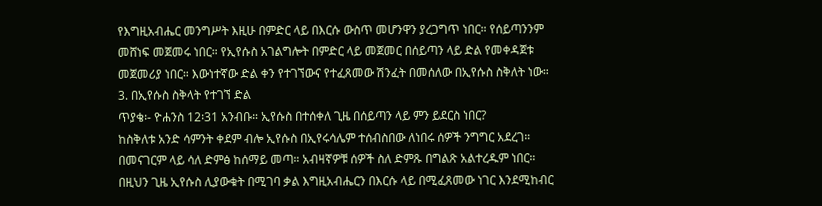የእግዚአብሔር መንግሥት እዚሁ በምድር ላይ በእርሱ ውስጥ መሆንዋን ያረጋግጥ ነበር። የሰይጣንንም መሸነፍ መጀመሩ ነበር። የኢየሱስ አገልግሎት በምድር ላይ መጀመር በሰይጣን ላይ ድል የመቀዳጀቱ መጀመሪያ ነበር። እውነተኛው ድል ቀን የተገኘውና የተፈጸመው ሽንፈት በመሰለው በኢየሱስ ስቅለት ነው።
3. በኢየሱስ ስቅላት የተገኘ ድል
ጥያቄ፡- ዮሐንስ 12፡31 አንብቡ። ኢየሱስ በተሰቀለ ጊዜ በሰይጣን ላይ ምን ይደርስ ነበር?
ከስቅለቱ አንድ ሳምንት ቀደም ብሎ ኢየሱስ በኢየሩሳሌም ተሰብስበው ለነበሩ ሰዎች ንግግር አደረገ። በመናገርም ላይ ሳለ ድምፅ ከሰማይ መጣ። አብዛኛዎቹ ሰዎች ስለ ድምጹ በግልጽ አልተረዱም ነበር። በዚህን ጊዜ ኢየሱስ ሊያውቁት በሚገባ ቃል እግዚአብሔርን በእርሱ ላይ በሚፈጸመው ነገር እንደሚከብር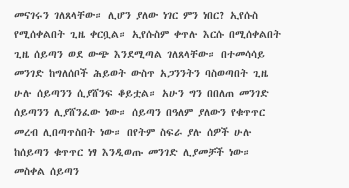መናገሩን ገለጸላቸው። ሊሆን ያለው ነገር ምን ነበር? ኢየሱስ የሚሰቀልበት ጊዜ ቀርቧል። ኢየሱስም ቀጥሉ እርሱ በሚሰቀልበት ጊዜ ሰይጣን ወደ ውጭ እንደሚጣል ገለጸላቸው። በተመሳሳይ መንገድ ከግለሰቦች ሕይወት ውስጥ አጋንንትን ባስወጣበት ጊዜ ሁሉ ሰይጣንን ሲያሸንፍ ቆይቷል። አሁን ግን በበለጠ መንገድ ሰይጣንን ሊያሸንፈው ነው። ሰይጣን በዓለም ያለውን የቁጥጥር መረብ ሊበጣጥስበት ነው። በየትም ስፍራ ያሉ ሰዎች ሁሉ ከሰይጣን ቁጥጥር ነፃ እንዲወጡ መንገድ ሊያመቻች ነው። መስቀል ሰይጣን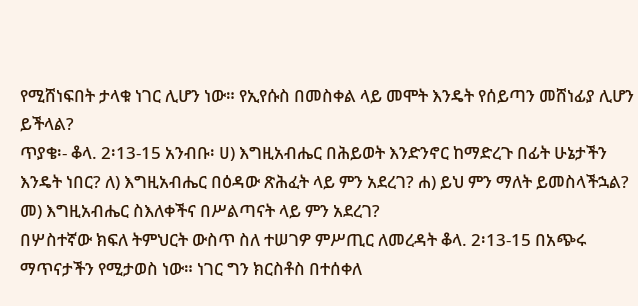የሚሸነፍበት ታላቁ ነገር ሊሆን ነው። የኢየሱስ በመስቀል ላይ መሞት እንዴት የሰይጣን መሸነፊያ ሊሆን ይችላል?
ጥያቄ፡- ቆላ. 2፡13-15 አንብቡ፡ ሀ) እግዚአብሔር በሕይወት እንድንኖር ከማድረጉ በፊት ሁኔታችን እንዴት ነበር? ለ) እግዚአብሔር በዕዳው ጽሕፈት ላይ ምን አደረገ? ሐ) ይህ ምን ማለት ይመስላችኋል? መ) እግዚአብሔር ስእለቀችና በሥልጣናት ላይ ምን አደረገ?
በሦስተኛው ክፍለ ትምህርት ውስጥ ስለ ተሠገዎ ምሥጢር ለመረዳት ቆላ. 2፡13-15 በአጭሩ ማጥናታችን የሚታወስ ነው። ነገር ግን ክርስቶስ በተሰቀለ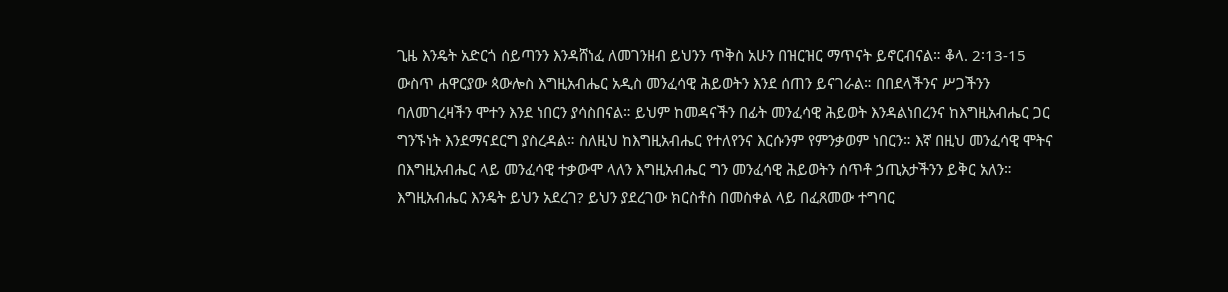ጊዜ እንዴት አድርጎ ሰይጣንን እንዳሸነፈ ለመገንዘብ ይህንን ጥቅስ አሁን በዝርዝር ማጥናት ይኖርብናል። ቆላ. 2፡13-15 ውስጥ ሐዋርያው ጳውሎስ እግዚአብሔር አዲስ መንፈሳዊ ሕይወትን እንደ ሰጠን ይናገራል። በበደላችንና ሥጋችንን ባለመገረዛችን ሞተን እንደ ነበርን ያሳስበናል። ይህም ከመዳናችን በፊት መንፈሳዊ ሕይወት እንዳልነበረንና ከእግዚአብሔር ጋር ግንኙነት እንደማናደርግ ያስረዳል። ስለዚህ ከእግዚአብሔር የተለየንና እርሱንም የምንቃወም ነበርን። እኛ በዚህ መንፈሳዊ ሞትና በእግዚአብሔር ላይ መንፈሳዊ ተቃውሞ ላለን እግዚአብሔር ግን መንፈሳዊ ሕይወትን ሰጥቶ ኃጢአታችንን ይቅር አለን። እግዚአብሔር እንዴት ይህን አደረገ? ይህን ያደረገው ክርስቶስ በመስቀል ላይ በፈጸመው ተግባር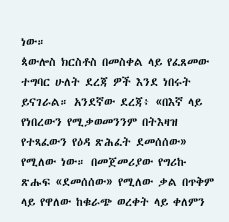ነው።
ጳውሎስ ክርስቶስ በመስቀል ላይ የፈጸመው ተግባር ሁለት ደረጃ ዎች እንደ ነበሩት ይናገራል። አንደኛው ደረጃ፥ «በእኛ ላይ የነበረውን የሚቃወመንንም በትእዛዝ የተጻፈውን የዕዳ ጽሕፈት ደመሰሰው» የሚለው ነው። በመጀመሪያው የግሪኩ ጽሑፍ «ደመሰሰው» የሚለው ቃል በጥቅም ላይ የዋለው ከቁራጭ ወረቀት ላይ ቀለምን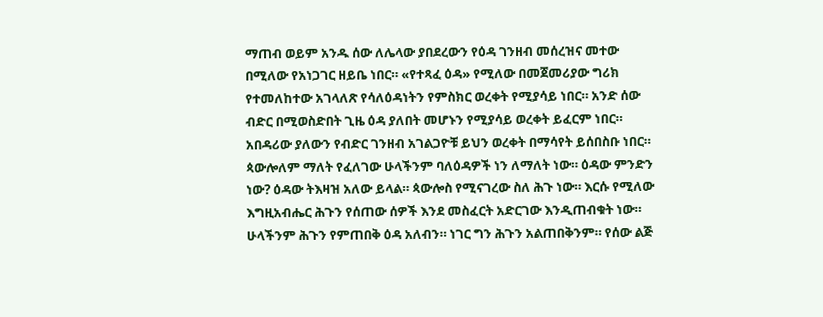ማጠብ ወይም አንዱ ሰው ለሌላው ያበደረውን የዕዳ ገንዘብ መሰረዝና መተው በሚለው የአነጋገር ዘይቤ ነበር። «የተጻፈ ዕዳ» የሚለው በመጀመሪያው ግሪክ የተመለከተው አገላለጽ የሳለዕዳነትን የምስክር ወረቀት የሚያሳይ ነበር። አንድ ሰው ብድር በሚወስድበት ጊዜ ዕዳ ያለበት መሆኑን የሚያሳይ ወረቀት ይፈርም ነበር። አበዳሪው ያለውን የብድር ገንዘብ አገልጋዮቹ ይህን ወረቀት በማሳየት ይሰበስቡ ነበር። ጳውሎለም ማለት የፈለገው ሁላችንም ባለዕዳዎች ነን ለማለት ነው። ዕዳው ምንድን ነው? ዕዳው ትእዛዝ አለው ይላል። ጳውሎስ የሚናገረው ስለ ሕጉ ነው። እርሱ የሚለው እግዚአብሔር ሕጉን የሰጠው ሰዎች እንደ መስፈርት አድርገው እንዲጠብቁት ነው። ሁላችንም ሕጉን የምጠበቅ ዕዳ አለብን። ነገር ግን ሕጉን አልጠበቅንም። የሰው ልጅ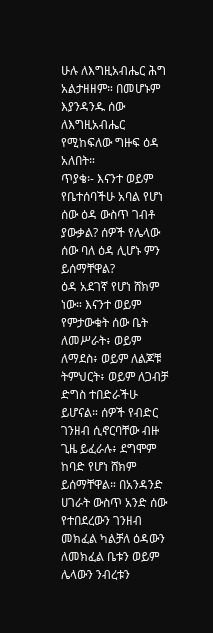ሁሉ ለእግዚአብሔር ሕግ አልታዘዘም። በመሆኑም እያንዳንዱ ሰው ለእግዚአብሔር የሚከፍለው ግዙፍ ዕዳ አለበት።
ጥያቄ፡- እናንተ ወይም የቤተሰባችሁ አባል የሆነ ሰው ዕዳ ውስጥ ገብቶ ያውቃል? ሰዎች የሌላው ሰው ባለ ዕዳ ሊሆኑ ምን ይሰማቸዋል?
ዕዳ አደገኛ የሆነ ሸክም ነው። እናንተ ወይም የምታውቁት ሰው ቤት ለመሥራት፥ ወይም ለማደስ፥ ወይም ለልጆቹ ትምህርት፥ ወይም ለጋብቻ ድግስ ተበድራችሁ ይሆናል። ሰዎች የብድር ገንዘብ ሲኖርባቸው ብዙ ጊዜ ይፈራሉ፥ ደግሞም ከባድ የሆነ ሸክም ይሰማቸዋል። በአንዳንድ ሀገራት ውስጥ አንድ ሰው የተበደረውን ገንዘብ መክፈል ካልቻለ ዕዳውን ለመክፈል ቤቱን ወይም ሌላውን ንብረቱን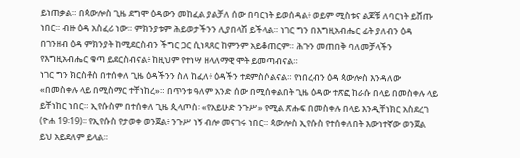ይነጠቃል። በጳውሎስ ጊዜ ደግሞ ዕዳውን መከፈል ያልቻለ ሰው በባርነት ይወሰዳል፥ ወይም ሚስቱና ልጆቹ ለባርነት ይሸጡ ነበር። ብዙ ዕዳ አስፈሪ ነው። ምክንያቱም ሕይወታችንን ሊያበላሽ ይችላል። ነገር ግን በእግዚአብሔር ፊት ያለብን ዕዳ በገንዘብ ዕዳ ምክንያት ከሚደርስብን ችግር ጋር ሲነጻጸር ከምንም አይቆጠርም። ሕጉን መጠበቅ ባለመቻላችን የእግዚአብሔር ቁጣ ይደርስብናል፥ ከዚህም የተነሣ ዘላለማዊ ሞት ይመጣብናል።
ነገር ግን ክርስቶስ በተሰቀለ ጊዜ ዕዳችንን ስለ ከፈለ፥ ዕዳችን ተደምስሶልናል። የነበረብን ዕዳ ጳውሎስ እንዳለው «በመስቀሉ ላይ በሚስማር ተቸነከረ»። በጥንቱ ዓለም አንድ ሰው በሚሰቀልበት ጊዜ ዕዳው ተጽፎ ከራሱ በላይ በመስቀሉ ላይ ይቸነከር ነበር። ኢየሱስም በተሰቀለ ጊዜ ጲላጦስ፡ «የአይሁድ ንጉሥ» የሚል ጽሑፍ በመስቀሉ በላይ እንዲቸነክር አስደረገ (ዮሐ 19፡19)፡፡ የኢየሱስ የታወቀ ወንጀል፥ ንጉሥ ነኝ ብሎ መናገሩ ነበር። ጳውሎስ ኢየሱስ የተሰቀለበት እውነተኛው ወንጀል ይህ አይደለም ይላል።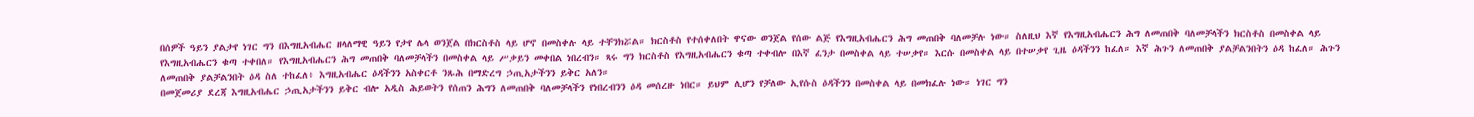በሰዎች ዓይን ያልታየ ነገር ግን በእግዚአብሔር ዘላለማዊ ዓይን የታየ ሌላ ወንጀል በክርስቶስ ላይ ሆኖ በመስቀሉ ላይ ተቸንክሯል። ክርስቶስ የተሰቀለበት ዋናው ወንጀል የሰው ልጅ የእግዚአብሔርን ሕግ መጠበቅ ባለመቻሉ ነው። ስለዚህ እኛ የእግዚአብሔርን ሕግ ለመጠበቅ ባለመቻላችን ክርስቶስ በመስቀል ላይ የእግዚአብሔርን ቁጣ ተቀበለ። የእግዚአብሔርን ሕግ መጠበቅ ባለመቻላችን በመስቀል ላይ ሥቃይን መቀበል ነበረብን። ጻሩ ግን ክርስቶስ የእግዚአብሔርን ቁጣ ተቀብሎ በእኛ ፈንታ በመስቀል ላይ ተሠቃየ። እርሱ በመስቀል ላይ በተሠቃየ ጊዜ ዕዳችንን ከፈለ። እኛ ሕጉን ለመጠበቅ ያልቻልንበትን ዕዳ ከፈለ። ሕጉን ለመጠበቅ ያልቻልንበት ዕዳ ስለ ተከፈለ፥ እግዚአብሔር ዕዳችንን አስቀርቶ ንጹሕ በማድረግ ኃጢአታችንን ይቅር አለን።
በመጀመሪያ ደረጃ እግዚአብሔር ኃጢአታችንን ይቅር ብሎ አዲስ ሕይወትን የሰጠን ሕግን ለመጠበቅ ባለመቻላችን የነበረብንን ዕዳ መሰረዙ ነበር። ይህም ሊሆን የቻለው ኢየሱስ ዕዳችንን በመስቀል ላይ በመክፈሉ ነው። ነገር ግን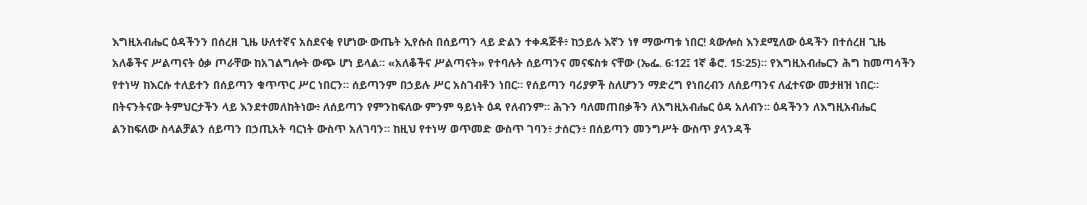እግዚአብሔር ዕዳችንን በሰረዘ ጊዜ ሁለተኛና አስደናቂ የሆነው ውጤት ኢየሱስ በሰይጣን ላይ ድልን ተቀዳጅቶ፥ ከኃይሉ እኛን ነፃ ማውጣቱ ነበር! ጳውሎስ እንደሚለው ዕዳችን በተሰረዘ ጊዜ አለቆችና ሥልጣናት ዕቃ ጦራቸው ከአገልግሎት ውጭ ሆነ ይላል። «አለቆችና ሥልጣናት» የተባሉት ሰይጣንና መናፍስቱ ናቸው (ኤፌ. 6፡12፤ 1ኛ ቆሮ. 15፡25)። የእግዚአብሔርን ሕግ ከመጣሳችን የተነሣ ከእርሱ ተለይተን በሰይጣን ቁጥጥር ሥር ነበርን። ሰይጣንም በኃይሉ ሥር አስገብቶን ነበር። የሰይጣን ባሪያዎች ስለሆንን ማድረግ የነበረብን ለሰይጣንና ለፈተናው መታዘዝ ነበር። በትናንትናው ትምህርታችን ላይ እንደተመለከትነው፥ ለሰይጣን የምንከፍለው ምንም ዓይነት ዕዳ የለብንም። ሕጉን ባለመጠበቃችን ለእግዚአብሔር ዕዳ አለብን። ዕዳችንን ለእግዚአብሔር ልንከፍለው ስላልቻልን ሰይጣን በኃጢአት ባርነት ውስጥ አለገባን። ከዚህ የተነሣ ወጥመድ ውስጥ ገባን፥ ታሰርን፥ በሰይጣን መንግሥት ውስጥ ያላንዳች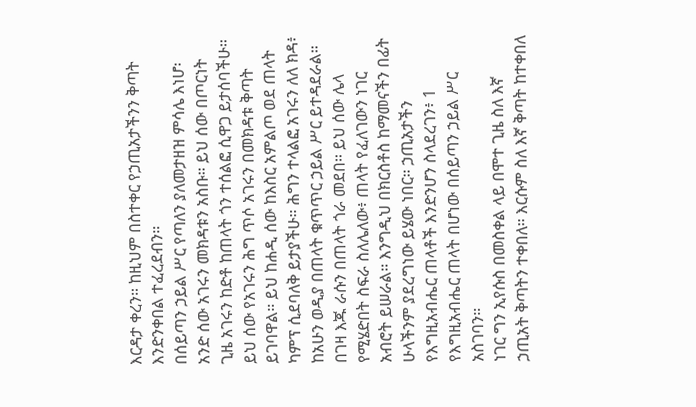እርዳታ ቀረን። ከዚህም በስተቀር የኃጢአታችንን ቅጣት እንድንቀበል ተፈረደብን።
በሰይጣን ኃይል ሥር የጣለን ያለመታዘዝ ምሳሌ እነሆ፡ አንድ ሰው አገሩን መክዳቱን አስቡ። ይህ ሰው በጦርነት ጊዜ አገሩን ከድቶ ከጠላት ጎን ተሰልፎ ሲዋጋ ይታሰባችሁ። ይህ ሰው የአገሩን ሕግ ጥሶ አገሩን በመክዳቱ ቅጣት ይገባዋል። ይህ ከሐዲ ሰው ከእስር አምልጦ ወደ ጠላት ካምፕ ሲደባለቅ ይታያችሁ። ሕግን ተላልፎ አገሩን ለለ ክዳ፥ ከአሁን ወዲያ በጠላት ቁጥጥር ኃይል ሥር ይተዳደራል። በገዛ እጁ ራሱን በጠላት ጎራ መደበ። ይህ ሰው ሌላ የሚሄድበት ስፍራ ስለሌለው፥ ጠላት የፈለገውን ነገር አብሮት ይሠራል። እንግዲህ በክርስቶስ ከማመናችን በፊት ሁላችንም ያደረግነው ይሄው ነበር። ኃጢአታችን የእግዚአብሔር ጠላቶች እንድንሆን ስላደረገን፥ 1 የእግዚአብሔር ጠላት በሆነው በሰይጣን ኃይል ሥር አስገባን።
ነገር ግን ኢየሱስ በመስቀል ላይ በሞተ ጊዜ ስለ እኛ ኃጢአት ቅጣትን ተቀበለ። እርሱም ስለ እኛ ቅጣት ከተቀበለ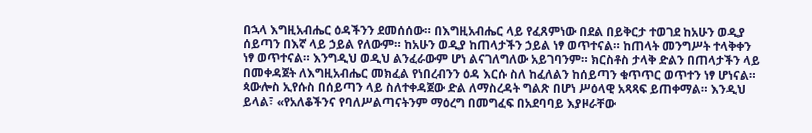በኋላ እግዚአብሔር ዕዳችንን ደመሰሰው። በእግዚአብሔር ላይ የፈጸምነው በደል በይቅርታ ተወገደ ከአሁን ወዲያ ሰይጣን በእኛ ላይ ኃይል የለውም። ከአሁን ወዲያ ከጠላታችን ኃይል ነፃ ወጥተናል። ከጠላት መንግሥት ተላቅቀን ነፃ ወጥተናል። እንግዲህ ወዲህ ልንፈራውም ሆነ ልናገለግለው አይገባንም። ክርስቶስ ታላቅ ድልን በጠላታችን ላይ በመቀዳጀት ለእግዚአብሔር መክፈል የነበረብንን ዕዳ እርሱ ስለ ከፈለልን ከሰይጣን ቁጥጥር ወጥተን ነፃ ሆነናል።
ጳውሎስ ኢየሱስ በሰይጣን ላይ ስለተቀዳጀው ድል ለማስረዳት ግልጽ በሆነ ሥዕላዊ አጻጻፍ ይጠቀማል። እንዲህ ይላል፣ «የአለቆችንና የባለሥልጣናትንም ማዕረግ በመግፈፍ በአደባባይ እያዞራቸው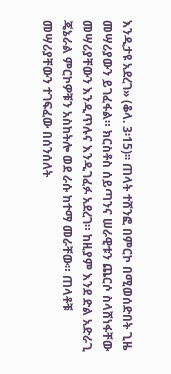እንዲታዩ አደረገ» (ቆላ. 3፡15)፡፡ ጠላት ተሸንፎ በምርኮ በሚወሰድበት ጊዜ መሣሪያውን ይገፈፋል። ክርስቶስ ሰይጣንና ሠራዊቱን ጨርሶ ስላሸነፋቸው መሣሪያቸውን እንዲጥሉና እንዲገፈፉ አደረገ። ከዚያም እንደ ድል አድራጊ ጄኔራል ምርኮዎቹን አስከትሎ ወደ ራሱ ከተማ መራቸው። ጠላቶቹ መሣሪያቸውን ተገፍፈው በሰንሰለት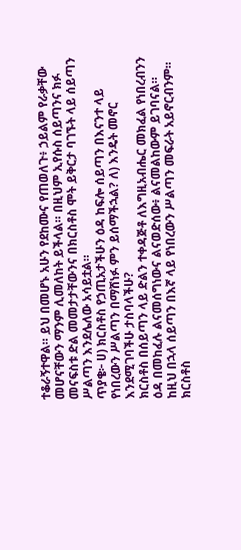ተቆራኝተዋል። ይህ በመሆኑ አሁን የደከሙና የጠወለጉ፥ ኃይልም የራቃቸው መሆናቸውን ማንም ሊመለከት ይችላል። በዚህም ኢየሱስ ሰይጣንና ክፉ መናፍስቱ ድል መመታታቸውንና በክርስቶስ ሞት ይቅርታ ባገኙት ላይ ሰይጣን ሥልጣን እንደሌለው አሳይቷል።
ጥያቄ፦ ሀ) ክርስቶስ የኃጢአታችሁን ዕዳ ከፍሎ ሰይጣን በእናንተ ላይ የነበረውን ሥልጣን በማሸነፉ ምን ይሰማችኋል? ለ) እንዴት መኖር እንደሚገባችሁ ታስባላችሁ?
ክርስቶስ በሰይጣን ላይ ድልን ተቀዳጅቶ ለእግዚአብሔር መክፈል የነበረብንን ዕዳ በመከፈሉ ልናመሰግነውና ልናወድሰው፥ ልናመልከውም ይገባናል። ከዚህ በኋላ ሰይጣን በእኛ ላይ የነበረውን ሥልጣን መፍራት አይኖርብንም። ክርስቶስ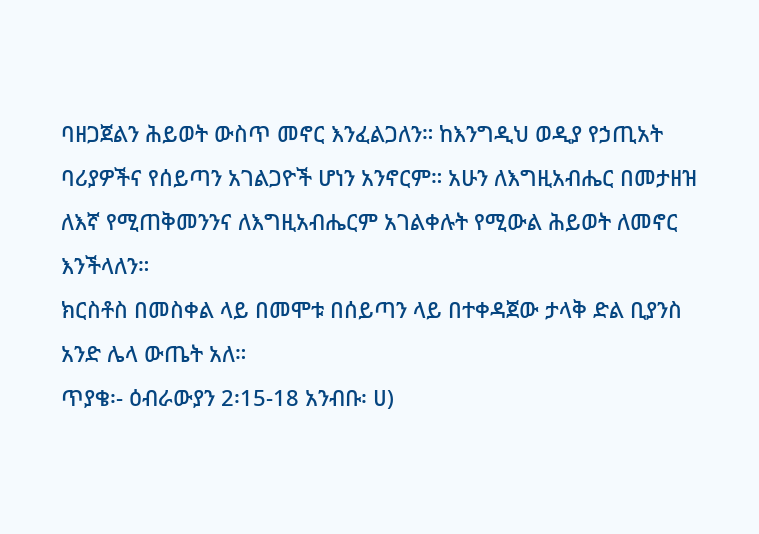ባዘጋጀልን ሕይወት ውስጥ መኖር እንፈልጋለን። ከእንግዲህ ወዲያ የኃጢአት ባሪያዎችና የሰይጣን አገልጋዮች ሆነን አንኖርም። አሁን ለእግዚአብሔር በመታዘዝ ለእኛ የሚጠቅመንንና ለእግዚአብሔርም አገልቀሉት የሚውል ሕይወት ለመኖር እንችላለን።
ክርስቶስ በመስቀል ላይ በመሞቱ በሰይጣን ላይ በተቀዳጀው ታላቅ ድል ቢያንስ አንድ ሌላ ውጤት አለ።
ጥያቄ፡- ዕብራውያን 2፡15-18 አንብቡ፡ ሀ)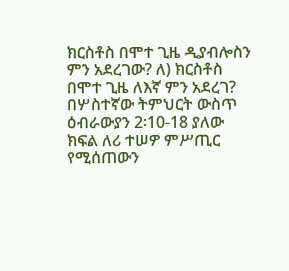ክርስቶስ በሞተ ጊዜ ዲያብሎስን ምን አደረገው? ለ) ክርስቶስ በሞተ ጊዜ ለእኛ ምን አደረገ?
በሦስተኛው ትምህርት ውስጥ ዕብራውያን 2፡10-18 ያለው ክፍል ለሪ ተሠዎ ምሥጢር የሚሰጠውን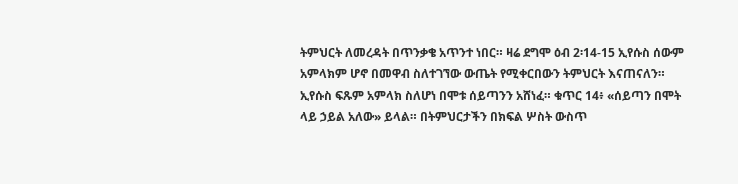ትምህርት ለመረዳት በጥንቃቄ አጥንተ ነበር። ዛሬ ደግሞ ዕብ 2፡14-15 ኢየሱስ ሰውም አምላክም ሆኖ በመዋብ ስለተገኘው ውጤት የሚቀርበውን ትምህርት እናጠናለን። ኢየሱስ ፍጹም አምላክ ስለሆነ በሞቱ ሰይጣንን አሸነፈ። ቁጥር 14፥ «ሰይጣን በሞት ላይ ኃይል አለው» ይላል። በትምህርታችን በክፍል ሦስት ውስጥ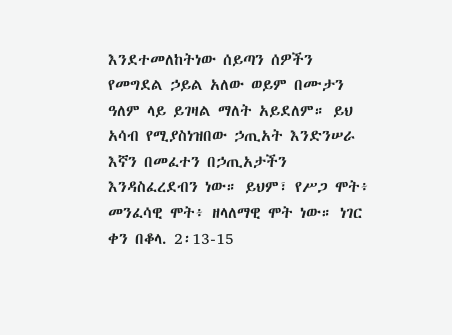እንደተመለከትነው ሰይጣን ሰዎችን የመግደል ኃይል አለው ወይም በሙታን ዓለም ላይ ይገዛል ማለት አይደለም። ይህ አሳብ የሚያስነዝበው ኃጢአት እንድንሠራ እኛን በመፈተን በኃጢአታችን እንዳስፈረደብን ነው። ይህም፣ የሥጋ ሞት፥ መንፈሳዊ ሞት፥ ዘላለማዊ ሞት ነው። ነገር ቀን በቆላ. 2፡13-15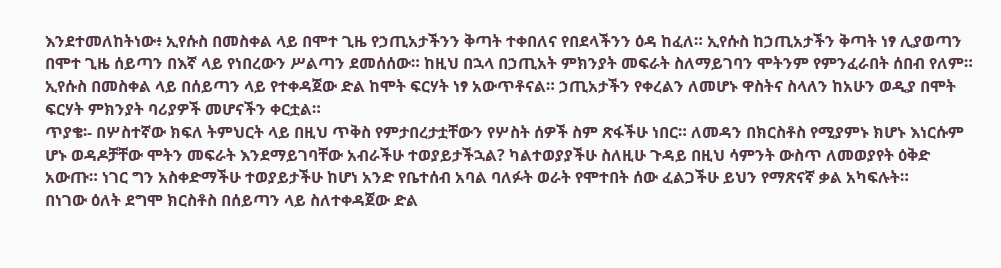እንደተመለከትነው፥ ኢየሱስ በመስቀል ላይ በሞተ ጊዜ የኃጢአታችንን ቅጣት ተቀበለና የበደላችንን ዕዳ ከፈለ። ኢየሱስ ከኃጢአታችን ቅጣት ነፃ ሊያወጣን በሞተ ጊዜ ሰይጣን በእኛ ላይ የነበረውን ሥልጣን ደመሰሰው። ከዚህ በኋላ በኃጢአት ምክንያት መፍራት ስለማይገባን ሞትንም የምንፈራበት ሰበብ የለም። ኢየሱስ በመስቀል ላይ በሰይጣን ላይ የተቀዳጀው ድል ከሞት ፍርሃት ነፃ አውጥቶናል። ኃጢአታችን የቀረልን ለመሆኑ ዋስትና ስላለን ከአሁን ወዲያ በሞት ፍርሃት ምክንያት ባሪያዎች መሆናችን ቀርቷል።
ጥያቄ፡- በሦስተኛው ክፍለ ትምህርት ላይ በዚህ ጥቅስ የምታበረታቷቸውን የሦስት ሰዎች ስም ጽፋችሁ ነበር። ለመዳን በክርስቶስ የሚያምኑ ክሆኑ እነርሱም ሆኑ ወዳዶቻቸው ሞትን መፍራት እንደማይገባቸው አብራችሁ ተወያይታችኋል? ካልተወያያችሁ ስለዚሁ ጉዳይ በዚህ ሳምንት ውስጥ ለመወያየት ዕቅድ አውጡ። ነገር ግን አስቀድማችሁ ተወያይታችሁ ከሆነ አንድ የቤተሰብ አባል ባለፉት ወራት የሞተበት ሰው ፈልጋችሁ ይህን የማጽናኛ ቃል አካፍሉት።
በነገው ዕለት ደግሞ ክርስቶስ በሰይጣን ላይ ስለተቀዳጀው ድል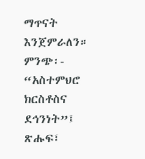ማጥናት እንጀምራለን።
ምንጭ፡- “አስተምህሮ ክርስቶስና ደኅንነት”፤ ጽሑፍ፣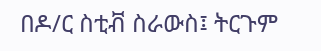በዶ/ር ስቲቭ ስራውስ፤ ትርጉም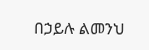በኃይሉ ልመንህ